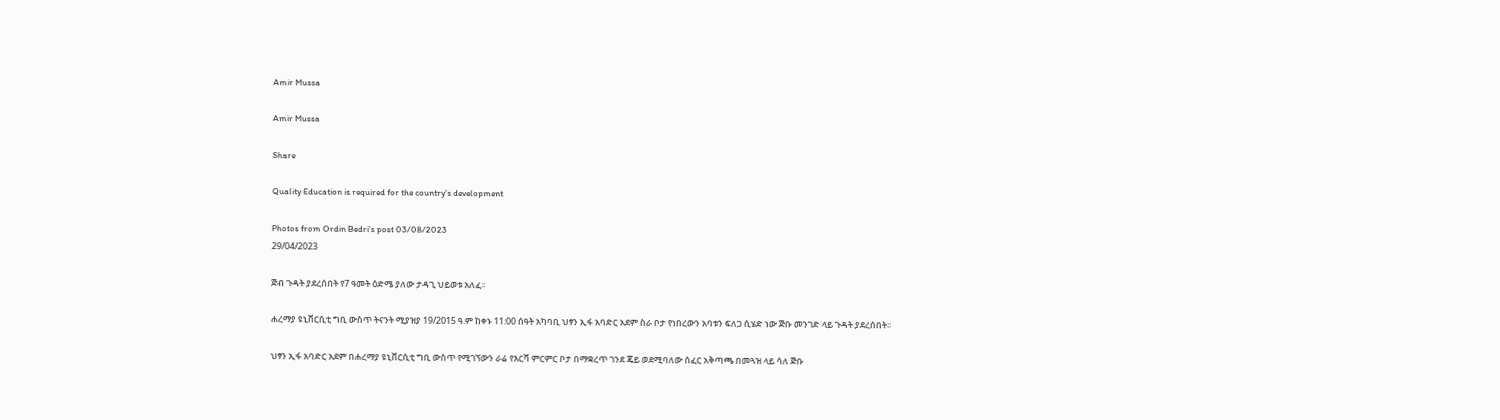Amir Mussa

Amir Mussa

Share

Quality Education is required for the country's development

Photos from Ordin Bedri's post 03/08/2023
29/04/2023

ጅብ ጉዳት ያደረሰበት የ7 ዓመት ዕድሜ ያለው ታዳጊ ህይወቱ አለፈ፡፡

ሐረማያ ዩኒቨርሲቲ ግቢ ውስጥ ትናንት ሚያዝያ 19/2015 ዓ.ም ከቀኑ 11:00 ሰዓት አካባቢ ህፃን ኢፋ አባድር አደም ስራ ቦታ የነበረውን አባቱን ፍለጋ ሲሄድ ነው ጅቡ መንገድ ላይ ጉዳት ያደረሰበት፡፡

ህፃን ኢፋ አባድር አደም በሐረማያ ዩኒቨርሲቲ ግቢ ውስጥ የሚገኘውን ራሬ የእርሻ ምርምር ቦታ በማቋረጥ ገንደ ጄይ ወደሚባለው ሰፈር አቅጣጫ በመጓዝ ላይ ሳለ ጅቡ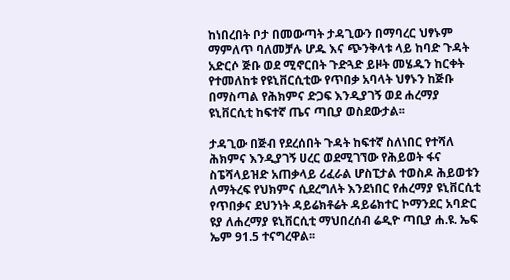ከነበረበት ቦታ በመውጣት ታዳጊውን በማባረር ህፃኑም ማምለጥ ባለመቻሉ ሆዱ እና ጭንቅላቱ ላይ ከባድ ጉዳት አድርሶ ጅቡ ወደ ሚኖርበት ጉድጓድ ይዞት መሄዱን ከርቀት የተመለከቱ የዩኒቨርሲቲው የጥበቃ አባላት ህፃኑን ከጅቡ በማስጣል የሕክምና ድጋፍ እንዲያገኝ ወደ ሐረማያ ዩኒቨርሲቲ ከፍተኛ ጤና ጣቢያ ወስደውታል፡፡

ታዳጊው በጅብ የደረሰበት ጉዳት ከፍተኛ ስለነበር የተሻለ ሕክምና እንዲያገኝ ሀረር ወደሚገኘው የሕይወት ፋና ስፔሻላይዝድ አጠቃላይ ሪፈራል ሆስፒታል ተወስዶ ሕይወቱን ለማትረፍ የህክምና ሲደረግለት እንደነበር የሐረማያ ዩኒቨርሲቲ የጥበቃና ደህንነት ዳይሬክቶሬት ዳይሬክተር ኮማንደር አባድር ዩያ ለሐረማያ ዩኒቨርሲቲ ማህበረሰብ ሬዲዮ ጣቢያ ሐ.ዩ. ኤፍ ኤም 91.5 ተናግረዋል፡፡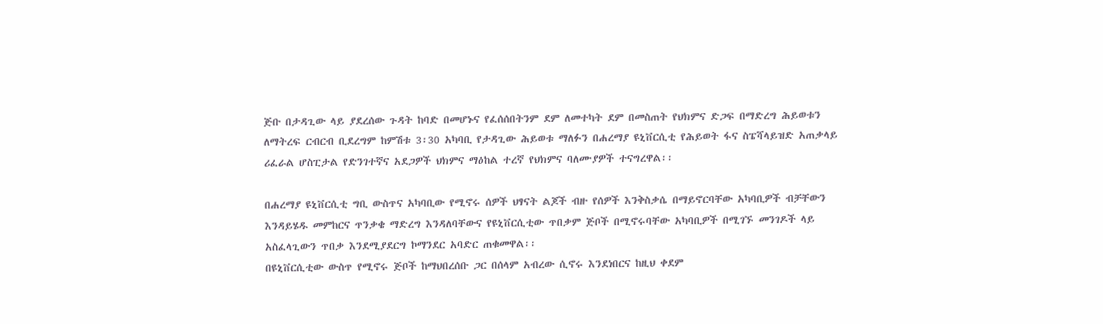ጅቡ በታዳጊው ላይ ያደረሰው ጉዳት ከባድ በመሆኑና የፈሰሰበትንም ደም ለመተካት ደም በመስጠት የህክምና ድጋፍ በማድረግ ሕይወቱን ለማትረፍ ርብርብ ቢደረግም ከምሽቱ 3፡30 አካባቢ የታዳጊው ሕይወቱ ማለፉን በሐረማያ ዩኒቨርሲቲ የሕይወት ፋና ስፔሻላይዝድ አጠቃላይ ሪፈራል ሆስፒታል የድንገተኛና አደጋዎች ህክምና ማዕከል ተረኛ የህክምና ባለሙያዎች ተናግረዋል፡፡

በሐረማያ ዩኒቨርሲቲ ግቢ ውስጥና አካባቢው የሚኖሩ ሰዎች ህፃናት ልጆች ብዙ የሰዎች እንቅስቃሴ በማይኖርባቸው አካባቢዎች ብቻቸውን እንዳይሄዱ መምከርና ጥንቃቄ ማድረግ እንዳለባቸውና የዩኒቨርሲቲው ጥበቃም ጅቦች በሚኖሩባቸው አካባቢዎች በሚገኙ መንገዶች ላይ አስፈላጊውን ጥበቃ እንደሚያደርግ ኮማንደር አባድር ጠቁመዋል፡፡
በዩኒቨርሲቲው ውስጥ የሚኖሩ ጅቦች ከማህበረሰቡ ጋር በሰላም አብረው ሲኖሩ እንደነበርና ከዚህ ቀደም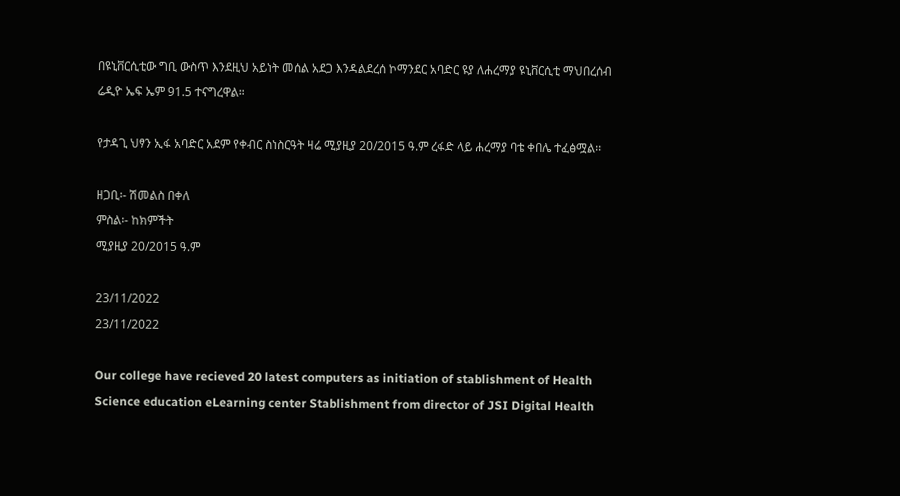በዩኒቨርሲቲው ግቢ ውስጥ እንደዚህ አይነት መሰል አደጋ እንዳልደረሰ ኮማንደር አባድር ዩያ ለሐረማያ ዩኒቨርሲቲ ማህበረሰብ ሬዲዮ ኤፍ ኤም 91.5 ተናግረዋል።

የታዳጊ ህፃን ኢፋ አባድር አደም የቀብር ስነስርዓት ዛሬ ሚያዚያ 20/2015 ዓ.ም ረፋድ ላይ ሐረማያ ባቴ ቀበሌ ተፈፅሟል፡፡

ዘጋቢ፡- ሽመልስ በቀለ
ምስል፡- ከክምችት
ሚያዚያ 20/2015 ዓ.ም

23/11/2022
23/11/2022

Our college have recieved 20 latest computers as initiation of stablishment of Health Science education eLearning center Stablishment from director of JSI Digital Health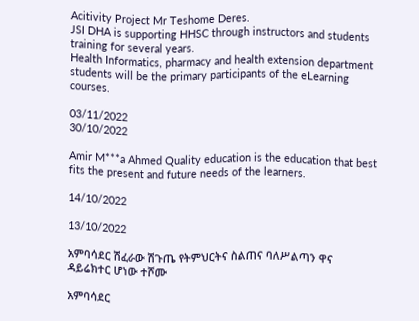Acitivity Project Mr Teshome Deres.
JSI DHA is supporting HHSC through instructors and students training for several years.
Health Informatics, pharmacy and health extension department students will be the primary participants of the eLearning courses.

03/11/2022
30/10/2022

Amir M***a Ahmed Quality education is the education that best fits the present and future needs of the learners.

14/10/2022

13/10/2022

አምባሳደር ሽፈራው ሽጉጤ የትምህርትና ስልጠና ባለሥልጣን ዋና ዳይሬክተር ሆነው ተሾሙ

አምባሳደር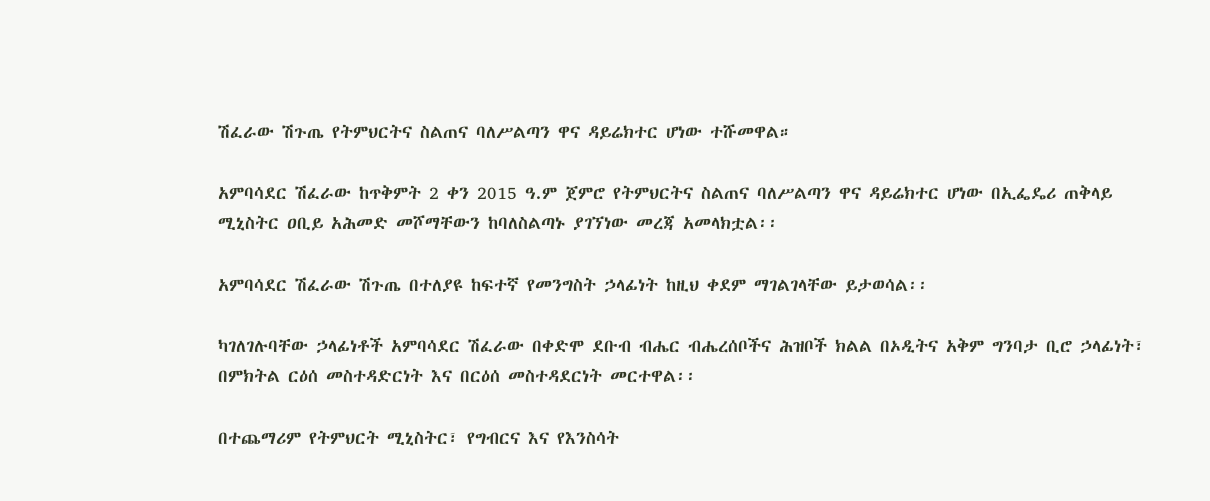ሽፈራው ሽጉጤ የትምህርትና ስልጠና ባለሥልጣን ዋና ዳይሬክተር ሆነው ተሹመዋል።

አምባሳደር ሽፈራው ከጥቅምት 2 ቀን 2015 ዓ.ም ጀምሮ የትምህርትና ስልጠና ባለሥልጣን ዋና ዳይሬክተር ሆነው በኢፌዴሪ ጠቅላይ ሚኒስትር ዐቢይ አሕመድ መሾማቸውን ከባለስልጣኑ ያገኘነው መረጃ አመላክቷል፡፡

አምባሳደር ሽፈራው ሽጉጤ በተለያዩ ከፍተኛ የመንግስት ኃላፊነት ከዚህ ቀደም ማገልገላቸው ይታወሳል፡፡

ካገለገሉባቸው ኃላፊነቶች አምባሳደር ሽፈራው በቀድሞ ደቡብ ብሔር ብሔረሰቦችና ሕዝቦች ክልል በኦዲትና አቅም ግንባታ ቢሮ ኃላፊነት፣ በምክትል ርዕሰ መስተዳድርነት እና በርዕሰ መስተዳደርነት መርተዋል፡፡

በተጨማሪም የትምህርት ሚኒስትር፣ የግብርና እና የእንስሳት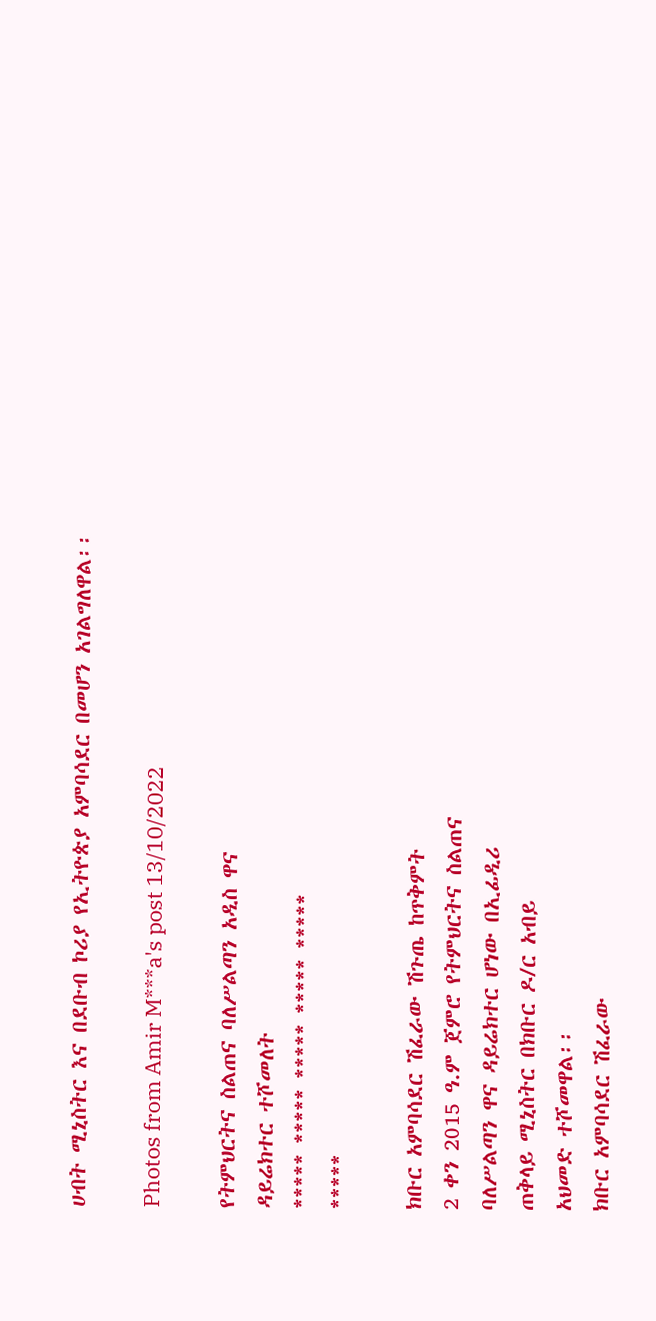ሀብት ሚኒስትር እና በደቡብ ኮሪያ የኢትዮጵያ አምባሳደር በመሆን አገልግለዋል፡፡

Photos from Amir M***a's post 13/10/2022

የትምህርትና ስልጠና ባለሥልጣን አዲስ ዋና
ዳይሬክተር ተሾመለት
***** ***** ***** ***** *****
*****

ክቡር አምባሳደር ሽፈራው ሽጉጤ ከጥቅምት
2 ቀን 2015 ዓ.ም ጀምሮ የትምህርትና ስልጠና
ባለሥልጣን ዋና ዳይሬክተር ሆነው በኢፊዲሪ
ጠቅላይ ሚኒስትር በክቡር ዶ/ር አብይ
አህመድ ተሾመዋል፡፡
ክቡር አምባሳደር ሽፈራው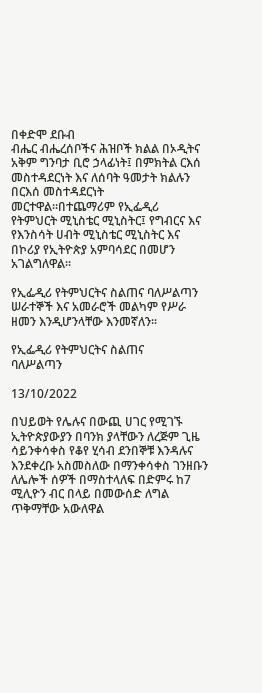በቀድሞ ደቡብ
ብሔር ብሔረሰቦችና ሕዝቦች ክልል በኦዲትና
አቅም ግንባታ ቢሮ ኃላፊነት፤ በምክትል ርእሰ
መስተዳደርነት እና ለሰባት ዓመታት ክልሉን
በርእሰ መስተዳደርነት
መርተዋል፡፡በተጨማሪም የኢፌዲሪ
የትምህርት ሚኒስቴር ሚኒስትር፤ የግብርና እና
የእንስሳት ሀብት ሚኒስቴር ሚኒስትር እና
በኮሪያ የኢትዮጵያ አምባሳደር በመሆን
አገልግለዋል፡፡

የኢፌዲሪ የትምህርትና ስልጠና ባለሥልጣን
ሠራተኞች እና አመራሮች መልካም የሥራ
ዘመን እንዲሆንላቸው እንመኛለን፡፡

የኢፌዲሪ የትምህርትና ስልጠና
ባለሥልጣን

13/10/2022

በህይወት የሌሉና በውጪ ሀገር የሚገኙ ኢትዮጵያውያን በባንክ ያላቸውን ለረጅም ጊዜ ሳይንቀሳቀስ የቆየ ሂሳብ ደንበኞቹ እንዳሉና እንደቀረቡ አስመስለው በማንቀሳቀስ ገንዘቡን ለሌሎች ሰዎች በማስተላለፍ በድምሩ ከ7 ሚሊዮን ብር በላይ በመውሰድ ለግል ጥቅማቸው አውለዋል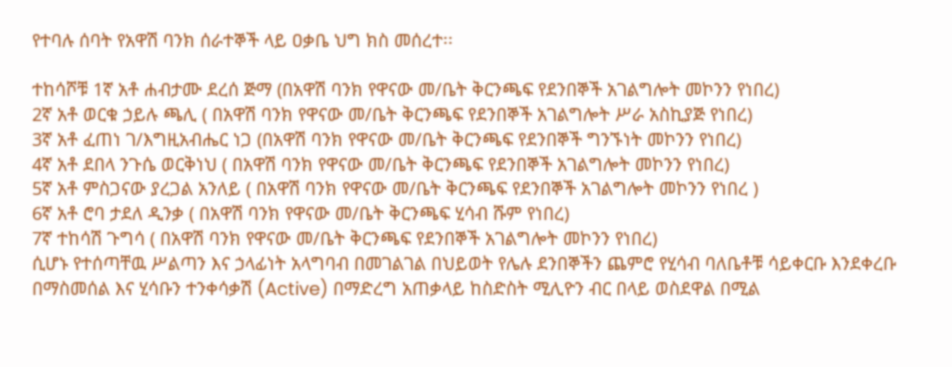የተባሉ ሰባት የአዋሽ ባንክ ሰራተኞች ላይ ዐቃቤ ህግ ክስ መሰረተ፡፡

ተከሳሾቹ 1ኛ አቶ ሐብታሙ ደረሰ ጅማ (በአዋሽ ባንክ የዋናው መ/ቤት ቅርንጫፍ የደንበኞች አገልግሎት መኮንን የነበረ)
2ኛ አቶ ወርቁ ኃይሉ ጫሊ ( በአዋሽ ባንክ የዋናው መ/ቤት ቅርንጫፍ የደንበኞች አገልግሎት ሥራ አስኪያጅ የነበረ)
3ኛ አቶ ፈጠነ ገ/እግዚአብሔር ነጋ (በአዋሽ ባንክ የዋናው መ/ቤት ቅርንጫፍ የደንበኞች ግንኙነት መኮንን የነበረ)
4ኛ አቶ ደበላ ንጉሴ ወርቅነህ ( በአዋሽ ባንክ የዋናው መ/ቤት ቅርንጫፍ የደንበኞች አገልግሎት መኮንን የነበረ)
5ኛ አቶ ምስጋናው ያረጋል አንለይ ( በአዋሽ ባንክ የዋናው መ/ቤት ቅርንጫፍ የደንበኞች አገልግሎት መኮንን የነበረ )
6ኛ አቶ ሮባ ታደለ ዲንቃ ( በአዋሽ ባንክ የዋናው መ/ቤት ቅርንጫፍ ሂሳብ ሹም የነበረ)
7ኛ ተከሳሽ ጉግሳ ( በአዋሽ ባንክ የዋናው መ/ቤት ቅርንጫፍ የደንበኞች አገልግሎት መኮንን የነበረ)
ሲሆኑ የተሰጣቸዉ ሥልጣን እና ኃላፊነት አላግባብ በመገልገል በህይወት የሌሉ ደንበኞችን ጨምሮ የሂሳብ ባለቤቶቹ ሳይቀርቡ እንደቀረቡ በማስመሰል እና ሂሳቡን ተንቀሳቃሽ (Active) በማድረግ አጠቃላይ ከስድስት ሚሊዮን ብር በላይ ወስደዋል በሚል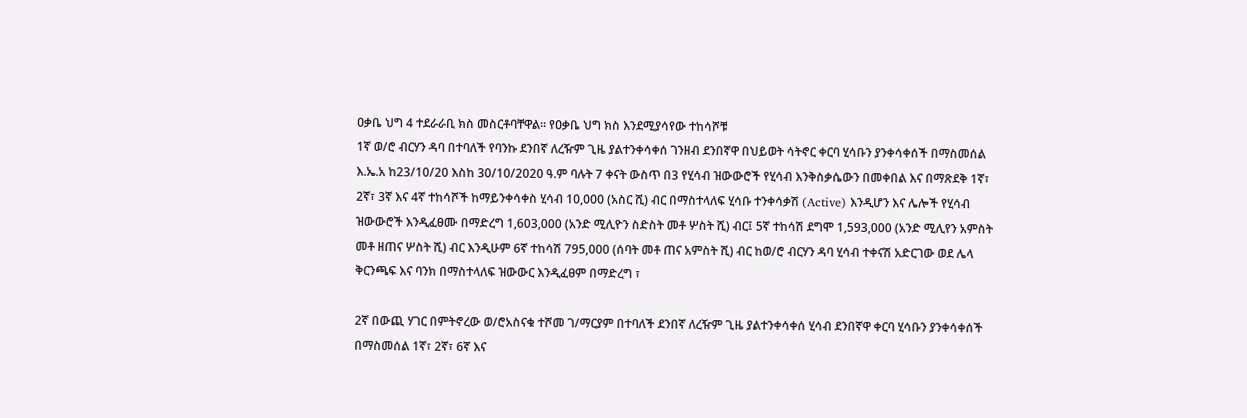ዐቃቤ ህግ 4 ተደራራቢ ክስ መስርቶባቸዋል፡፡ የዐቃቤ ህግ ክስ እንደሚያሳየው ተከሳሾቹ
1ኛ ወ/ሮ ብርሃን ዳባ በተባለች የባንኩ ደንበኛ ለረዥም ጊዜ ያልተንቀሳቀሰ ገንዘብ ደንበኛዋ በህይወት ሳትኖር ቀርባ ሂሳቡን ያንቀሳቀሰች በማስመሰል እ.ኤ.አ ከ23/10/20 እስከ 30/10/2020 ዓ.ም ባሉት 7 ቀናት ውስጥ በ3 የሂሳብ ዝውውሮች የሂሳብ እንቅስቃሴውን በመቀበል እና በማጽደቅ 1ኛ፣ 2ኛ፣ 3ኛ እና 4ኛ ተከሳሾች ከማይንቀሳቀስ ሂሳብ 10,000 (አስር ሺ) ብር በማስተላለፍ ሂሳቡ ተንቀሳቃሽ (Active) እንዲሆን እና ሌሎች የሂሳብ ዝውውሮች እንዲፈፀሙ በማድረግ 1,603,000 (አንድ ሚሊዮን ስድስት መቶ ሦስት ሺ) ብር፤ 5ኛ ተከሳሽ ደግሞ 1,593,000 (አንድ ሚሊየን አምስት መቶ ዘጠና ሦስት ሺ) ብር እንዲሁም 6ኛ ተከሳሽ 795,000 (ሰባት መቶ ጠና አምስት ሺ) ብር ከወ/ሮ ብርሃን ዳባ ሂሳብ ተቀናሽ አድርገው ወደ ሌላ ቅርንጫፍ እና ባንክ በማስተላለፍ ዝውውር እንዲፈፀም በማድረግ ፣

2ኛ በውጪ ሃገር በምትኖረው ወ/ሮአስናቁ ተሾመ ገ/ማርያም በተባለች ደንበኛ ለረዥም ጊዜ ያልተንቀሳቀሰ ሂሳብ ደንበኛዋ ቀርባ ሂሳቡን ያንቀሳቀሰች በማስመሰል 1ኛ፣ 2ኛ፣ 6ኛ እና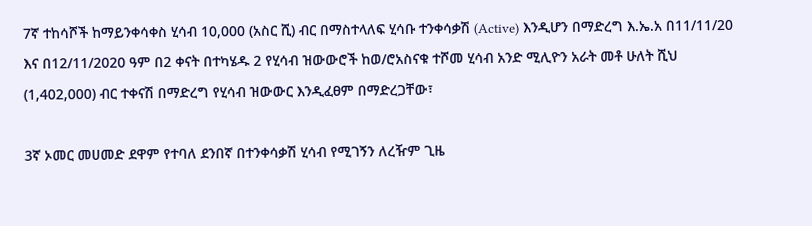7ኛ ተከሳሾች ከማይንቀሳቀስ ሂሳብ 10,000 (አስር ሺ) ብር በማስተላለፍ ሂሳቡ ተንቀሳቃሽ (Active) እንዲሆን በማድረግ እ.ኤ.አ በ11/11/20 እና በ12/11/2020 ዓም በ2 ቀናት በተካሄዱ 2 የሂሳብ ዝውውሮች ከወ/ሮአስናቁ ተሾመ ሂሳብ አንድ ሚሊዮን አራት መቶ ሁለት ሺህ (1,402,000) ብር ተቀናሽ በማድረግ የሂሳብ ዝውውር እንዲፈፀም በማድረጋቸው፣

3ኛ ኦመር መሀመድ ደዋም የተባለ ደንበኛ በተንቀሳቃሽ ሂሳብ የሚገኝን ለረዥም ጊዜ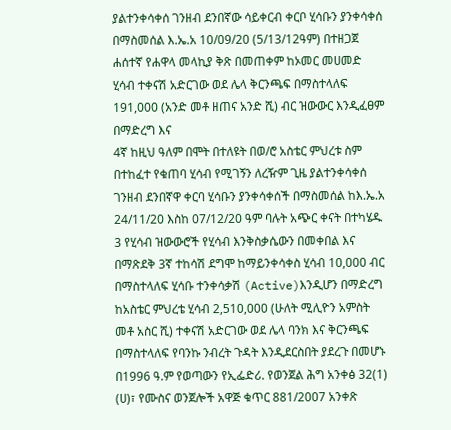ያልተንቀሳቀሰ ገንዘብ ደንበኛው ሳይቀርብ ቀርቦ ሂሳቡን ያንቀሳቀሰ በማስመሰል እ.ኤ.አ 10/09/20 (5/13/12ዓም) በተዘጋጀ ሐሰተኛ የሐዋላ መላኪያ ቅጽ በመጠቀም ከኦመር መሀመድ ሂሳብ ተቀናሽ አድርገው ወደ ሌላ ቅርንጫፍ በማስተላለፍ 191,000 (አንድ መቶ ዘጠና አንድ ሺ) ብር ዝውውር እንዲፈፀም በማድረግ እና
4ኛ ከዚህ ዓለም በሞት በተለዩት በወ/ሮ አስቴር ምህረቱ ስም በተከፈተ የቁጠባ ሂሳብ የሚገኝን ለረዥም ጊዜ ያልተንቀሳቀሰ ገንዘብ ደንበኛዋ ቀርባ ሂሳቡን ያንቀሳቀሰች በማስመሰል ከእ.ኤ.አ 24/11/20 እስከ 07/12/20 ዓም ባሉት አጭር ቀናት በተካሄዱ 3 የሂሳብ ዝውውሮች የሂሳብ እንቅስቃሴውን በመቀበል እና በማጽደቅ 3ኛ ተከሳሽ ደግሞ ከማይንቀሳቀስ ሂሳብ 10,000 ብር በማስተላለፍ ሂሳቡ ተንቀሳቃሽ (Active)እንዲሆን በማድረግ ከአስቴር ምህረቴ ሂሳብ 2,510,000 (ሁለት ሚሊዮን አምስት መቶ አስር ሺ) ተቀናሽ አድርገው ወደ ሌላ ባንክ እና ቅርንጫፍ በማስተላለፍ የባንኩ ንብረት ጉዳት እንዲደርስበት ያደረጉ በመሆኑ በ1996 ዓ.ም የወጣውን የኢፌድሪ. የወንጀል ሕግ አንቀፅ 32(1) (ሀ)፣ የሙስና ወንጀሎች አዋጅ ቁጥር 881/2007 አንቀጽ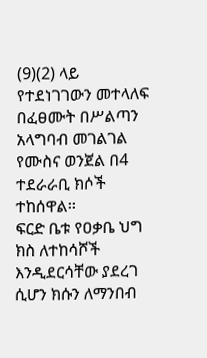(9)(2) ላይ የተደነገገውን መተላለፍ በፈፀሙት በሥልጣን አላግባብ መገልገል የሙስና ወንጀል በ4 ተደራራቢ ክሶች ተከሰዋል፡፡
ፍርድ ቤቱ የዐቃቤ ህግ ክስ ለተከሳሾች እንዲደርሳቸው ያደረገ ሲሆን ክሱን ለማንበብ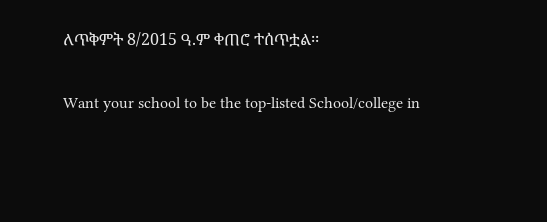ለጥቅምት 8/2015 ዓ.ም ቀጠሮ ተሰጥቷል፡፡

Want your school to be the top-listed School/college in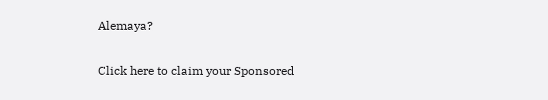Alemaya?

Click here to claim your Sponsored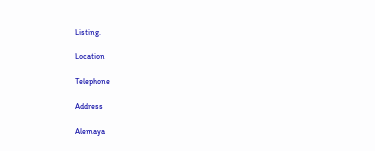Listing.

Location

Telephone

Address

Alemaya